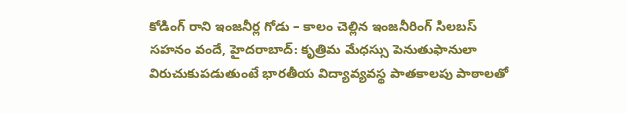కోడింగ్ రాని ఇంజనీర్ల గోడు – కాలం చెల్లిన ఇంజనీరింగ్ సిలబస్
సహనం వందే, హైదరాబాద్: కృత్రిమ మేధస్సు పెనుతుఫానులా విరుచుకుపడుతుంటే భారతీయ విద్యావ్యవస్థ పాతకాలపు పాఠాలతో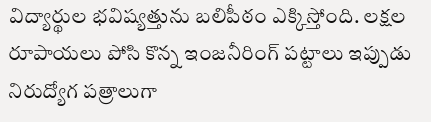విద్యార్థుల భవిష్యత్తును బలిపీఠం ఎక్కిస్తోంది. లక్షల రూపాయలు పోసి కొన్న ఇంజనీరింగ్ పట్టాలు ఇప్పుడు నిరుద్యోగ పత్రాలుగా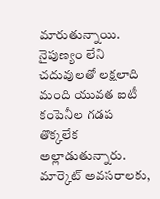మారుతున్నాయి. నైపుణ్యం లేని చదువులతో లక్షలాది మంది యువత ఐటీ కంపెనీల గడప తొక్కలేక అల్లాడుతున్నారు. మార్కెట్ అవసరాలకు,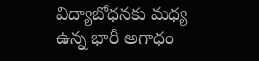విద్యాబోధనకు మధ్య ఉన్న భారీ అగాధం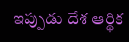ఇప్పుడు దేశ ఆర్థిక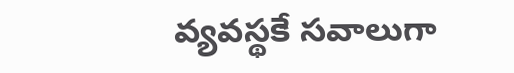వ్యవస్థకే సవాలుగా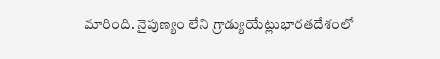మారింది. నైపుణ్యం లేని గ్రాడ్యుయేట్లుభారతదేశంలో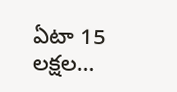ఏటా 15 లక్షల…